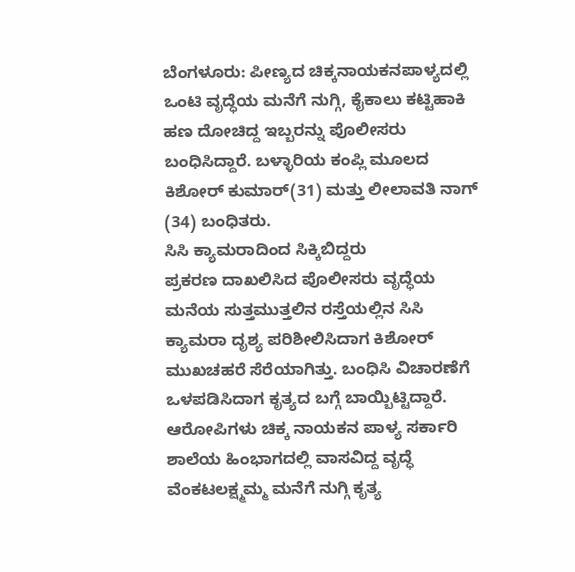ಬೆಂಗಳೂರು: ಪೀಣ್ಯದ ಚಿಕ್ಕನಾಯಕನಪಾಳ್ಯದಲ್ಲಿ ಒಂಟಿ ವೃದ್ಧೆಯ ಮನೆಗೆ ನುಗ್ಗಿ, ಕೈಕಾಲು ಕಟ್ಟಿಹಾಕಿ ಹಣ ದೋಚಿದ್ದ ಇಬ್ಬರನ್ನು ಪೊಲೀಸರು ಬಂಧಿಸಿದ್ದಾರೆ. ಬಳ್ಳಾರಿಯ ಕಂಪ್ಲಿ ಮೂಲದ ಕಿಶೋರ್ ಕುಮಾರ್(31) ಮತ್ತು ಲೀಲಾವತಿ ನಾಗ್ (34) ಬಂಧಿತರು.
ಸಿಸಿ ಕ್ಯಾಮರಾದಿಂದ ಸಿಕ್ಕಿಬಿದ್ದರು
ಪ್ರಕರಣ ದಾಖಲಿಸಿದ ಪೊಲೀಸರು ವೃದ್ಧೆಯ ಮನೆಯ ಸುತ್ತಮುತ್ತಲಿನ ರಸ್ತೆಯಲ್ಲಿನ ಸಿಸಿ ಕ್ಯಾಮರಾ ದೃಶ್ಯ ಪರಿಶೀಲಿಸಿದಾಗ ಕಿಶೋರ್ ಮುಖಚಹರೆ ಸೆರೆಯಾಗಿತ್ತು. ಬಂಧಿಸಿ ವಿಚಾರಣೆಗೆ ಒಳಪಡಿಸಿದಾಗ ಕೃತ್ಯದ ಬಗ್ಗೆ ಬಾಯ್ಬಿಟ್ಟಿದ್ದಾರೆ.
ಆರೋಪಿಗಳು ಚಿಕ್ಕ ನಾಯಕನ ಪಾಳ್ಯ ಸರ್ಕಾರಿ ಶಾಲೆಯ ಹಿಂಭಾಗದಲ್ಲಿ ವಾಸವಿದ್ದ ವೃದ್ಧೆ ವೆಂಕಟಲಕ್ಷ್ಮಮ್ಮ ಮನೆಗೆ ನುಗ್ಗಿ ಕೃತ್ಯ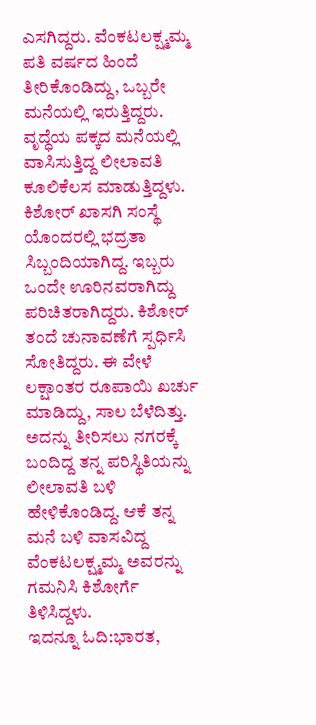ಎಸಗಿದ್ದರು. ವೆಂಕಟಲಕ್ಷ್ಮಮ್ಮ ಪತಿ ವರ್ಷದ ಹಿಂದೆ ತೀರಿಕೊಂಡಿದ್ದು, ಒಬ್ಬರೇ ಮನೆಯಲ್ಲಿ ಇರುತ್ತಿದ್ದರು. ವೃದ್ಧೆಯ ಪಕ್ಕದ ಮನೆಯಲ್ಲಿ ವಾಸಿಸುತ್ತಿದ್ದ ಲೀಲಾವತಿ ಕೂಲಿಕೆಲಸ ಮಾಡುತ್ತಿದ್ದಳು. ಕಿಶೋರ್ ಖಾಸಗಿ ಸಂಸ್ಥೆ ಯೊಂದರಲ್ಲಿ ಭದ್ರತಾ ಸಿಬ್ಬಂದಿಯಾಗಿದ್ದ. ಇಬ್ಬರು ಒಂದೇ ಊರಿನವರಾಗಿದ್ದು ಪರಿಚಿತರಾಗಿದ್ದರು. ಕಿಶೋರ್ ತಂದೆ ಚುನಾವಣೆಗೆ ಸ್ಪರ್ಧಿಸಿ ಸೋತಿದ್ದರು. ಈ ವೇಳೆ ಲಕ್ಷಾಂತರ ರೂಪಾಯಿ ಖರ್ಚು ಮಾಡಿದ್ದು, ಸಾಲ ಬೆಳೆದಿತ್ತು. ಅದನ್ನು ತೀರಿಸಲು ನಗರಕ್ಕೆ ಬಂದಿದ್ದ ತನ್ನ ಪರಿಸ್ಥಿತಿಯನ್ನು ಲೀಲಾವತಿ ಬಳಿ ಹೇಳಿಕೊಂಡಿದ್ದ. ಆಕೆ ತನ್ನ ಮನೆ ಬಳಿ ವಾಸವಿದ್ದ ವೆಂಕಟಲಕ್ಷ್ಮಮ್ಮ ಅವರನ್ನು ಗಮನಿಸಿ ಕಿಶೋರ್ಗೆ ತಿಳಿಸಿದ್ದಳು.
ಇದನ್ನೂ ಓದಿ:ಭಾರತ,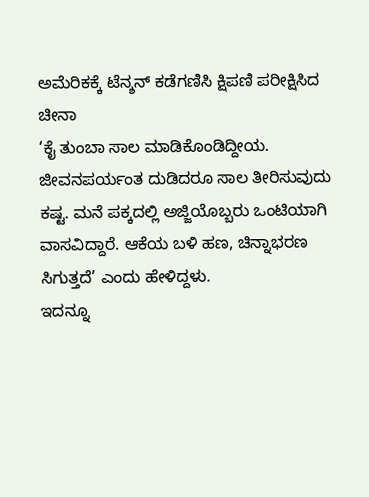ಅಮೆರಿಕಕ್ಕೆ ಟೆನ್ಶನ್ ಕಡೆಗಣಿಸಿ ಕ್ಷಿಪಣಿ ಪರೀಕ್ಷಿಸಿದ ಚೀನಾ
‘ಕೈ ತುಂಬಾ ಸಾಲ ಮಾಡಿಕೊಂಡಿದ್ದೀಯ. ಜೀವನಪರ್ಯಂತ ದುಡಿದರೂ ಸಾಲ ತೀರಿಸುವುದು ಕಷ್ಟ. ಮನೆ ಪಕ್ಕದಲ್ಲಿ ಅಜ್ಜಿಯೊಬ್ಬರು ಒಂಟಿಯಾಗಿ ವಾಸವಿದ್ದಾರೆ. ಆಕೆಯ ಬಳಿ ಹಣ, ಚಿನ್ನಾಭರಣ ಸಿಗುತ್ತದೆ’ ಎಂದು ಹೇಳಿದ್ದಳು.
ಇದನ್ನೂ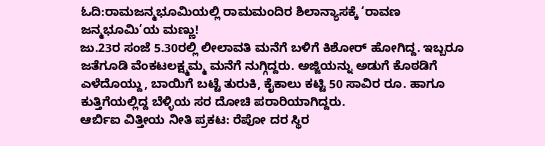ಓದಿ:ರಾಮಜನ್ಮಭೂಮಿಯಲ್ಲಿ ರಾಮಮಂದಿರ ಶಿಲಾನ್ಯಾಸಕ್ಕೆ ‘ರಾವಣ ಜನ್ಮಭೂಮಿ’ಯ ಮಣ್ಣು!
ಜು.23ರ ಸಂಜೆ 5.30ರಲ್ಲಿ ಲೀಲಾವತಿ ಮನೆಗೆ ಬಳಿಗೆ ಕಿಶೋರ್ ಹೋಗಿದ್ದ. ಇಬ್ಬರೂ ಜತೆಗೂಡಿ ವೆಂಕಟಲಕ್ಷ್ಮಮ್ಮ ಮನೆಗೆ ನುಗ್ಗಿದ್ದರು. ಅಜ್ಜಿಯನ್ನು ಅಡುಗೆ ಕೊಠಡಿಗೆ ಎಳೆದೊಯ್ದು, ಬಾಯಿಗೆ ಬಟ್ಟೆ ತುರುಕಿ, ಕೈಕಾಲು ಕಟ್ಟಿ 50 ಸಾವಿರ ರೂ. ಹಾಗೂ ಕುತ್ತಿಗೆಯಲ್ಲಿದ್ದ ಬೆಳ್ಳಿಯ ಸರ ದೋಚಿ ಪರಾರಿಯಾಗಿದ್ದರು.
ಆರ್ಬಿಐ ವಿತ್ತೀಯ ನೀತಿ ಪ್ರಕಟ: ರೆಪೋ ದರ ಸ್ಥಿರ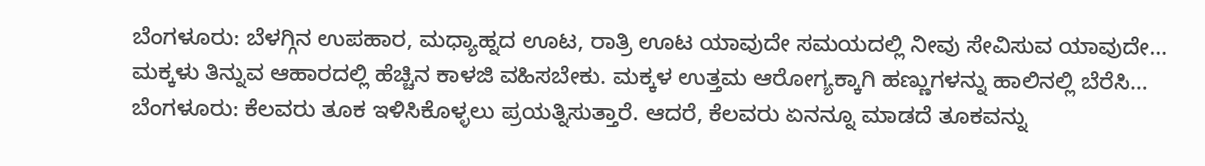ಬೆಂಗಳೂರು: ಬೆಳಗ್ಗಿನ ಉಪಹಾರ, ಮಧ್ಯಾಹ್ನದ ಊಟ, ರಾತ್ರಿ ಊಟ ಯಾವುದೇ ಸಮಯದಲ್ಲಿ ನೀವು ಸೇವಿಸುವ ಯಾವುದೇ…
ಮಕ್ಕಳು ತಿನ್ನುವ ಆಹಾರದಲ್ಲಿ ಹೆಚ್ಚಿನ ಕಾಳಜಿ ವಹಿಸಬೇಕು. ಮಕ್ಕಳ ಉತ್ತಮ ಆರೋಗ್ಯಕ್ಕಾಗಿ ಹಣ್ಣುಗಳನ್ನು ಹಾಲಿನಲ್ಲಿ ಬೆರೆಸಿ…
ಬೆಂಗಳೂರು: ಕೆಲವರು ತೂಕ ಇಳಿಸಿಕೊಳ್ಳಲು ಪ್ರಯತ್ನಿಸುತ್ತಾರೆ. ಆದರೆ, ಕೆಲವರು ಏನನ್ನೂ ಮಾಡದೆ ತೂಕವನ್ನು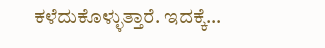ಕಳೆದುಕೊಳ್ಳುತ್ತಾರೆ. ಇದಕ್ಕೆ…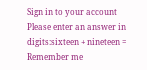Sign in to your account
Please enter an answer in digits:sixteen + nineteen =
Remember me